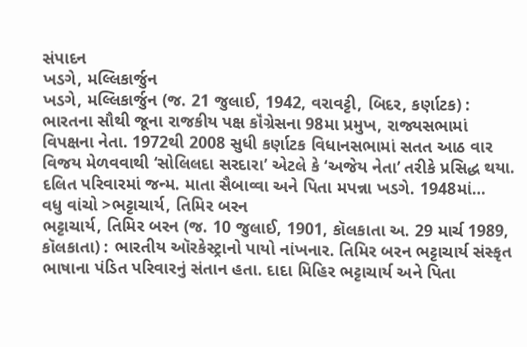સંપાદન
ખડગે, મલ્લિકાર્જુન
ખડગે, મલ્લિકાર્જુન (જ. 21 જુલાઈ, 1942, વરાવટ્ટી, બિદર, કર્ણાટક) : ભારતના સૌથી જૂના રાજકીય પક્ષ કૉંગ્રેસના 98મા પ્રમુખ, રાજ્યસભામાં વિપક્ષના નેતા. 1972થી 2008 સુધી કર્ણાટક વિધાનસભામાં સતત આઠ વાર વિજય મેળવવાથી ‘સોલિલદા સરદારા’ એટલે કે ‘અજેય નેતા’ તરીકે પ્રસિદ્ધ થયા. દલિત પરિવારમાં જન્મ. માતા સૈબાવ્વા અને પિતા મપન્ના ખડગે. 1948માં…
વધુ વાંચો >ભટ્ટાચાર્ય, તિમિર બરન
ભટ્ટાચાર્ય, તિમિર બરન (જ. 10 જુલાઈ, 1901, કૉલકાતા અ. 29 માર્ચ 1989, કૉલકાતા) : ભારતીય ઑરકેસ્ટ્રાનો પાયો નાંખનાર. તિમિર બરન ભટ્ટાચાર્ય સંસ્કૃત ભાષાના પંડિત પરિવારનું સંતાન હતા. દાદા મિહિર ભટ્ટાચાર્ય અને પિતા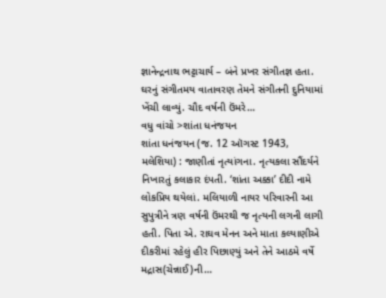જ્ઞાનેન્દ્રનાથ ભટ્ટાચાર્ય – બંને પ્રખર સંગીતજ્ઞ હતા. ઘરનું સંગીતમય વાતાવરણ તેમને સંગીતની દુનિયામાં ખેંચી લાવ્યું. ચૌદ વર્ષની ઉંમરે…
વધુ વાંચો >શાંતા ધનંજયન
શાંતા ધનંજયન (જ. 12 ઑગસ્ટ 1943, મલેશિયા) : જાણીતાં નૃત્યાંગના. નૃત્યકલા સૌંદર્યને નિખારતું કલાકાર દંપતી. ‘શાંતા અક્કા’ દીદી નામે લોકપ્રિય થયેલાં. મલિયાળી નાયર પરિવારની આ સુપુત્રીને ત્રણ વર્ષની ઉંમરથી જ નૃત્યની લગની લાગી હતી. પિતા એ. રાઘવ મેનન અને માતા કલ્યાણીએ દીકરીમાં રહેલું હીર પિછાણ્યું અને તેને આઠમે વર્ષે મદ્રાસ(ચેન્નાઈ)ની…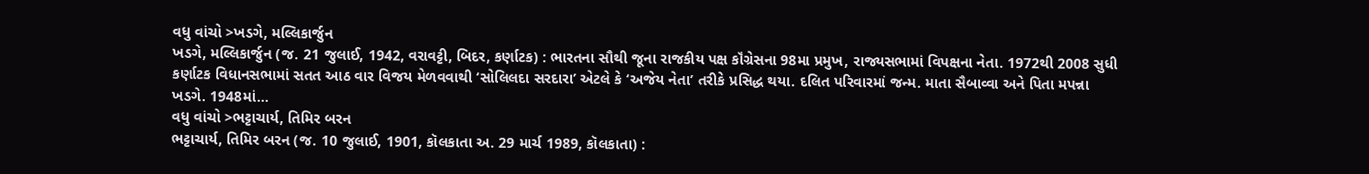વધુ વાંચો >ખડગે, મલ્લિકાર્જુન
ખડગે, મલ્લિકાર્જુન (જ. 21 જુલાઈ, 1942, વરાવટ્ટી, બિદર, કર્ણાટક) : ભારતના સૌથી જૂના રાજકીય પક્ષ કૉંગ્રેસના 98મા પ્રમુખ, રાજ્યસભામાં વિપક્ષના નેતા. 1972થી 2008 સુધી કર્ણાટક વિધાનસભામાં સતત આઠ વાર વિજય મેળવવાથી ‘સોલિલદા સરદારા’ એટલે કે ‘અજેય નેતા’ તરીકે પ્રસિદ્ધ થયા. દલિત પરિવારમાં જન્મ. માતા સૈબાવ્વા અને પિતા મપન્ના ખડગે. 1948માં…
વધુ વાંચો >ભટ્ટાચાર્ય, તિમિર બરન
ભટ્ટાચાર્ય, તિમિર બરન (જ. 10 જુલાઈ, 1901, કૉલકાતા અ. 29 માર્ચ 1989, કૉલકાતા) :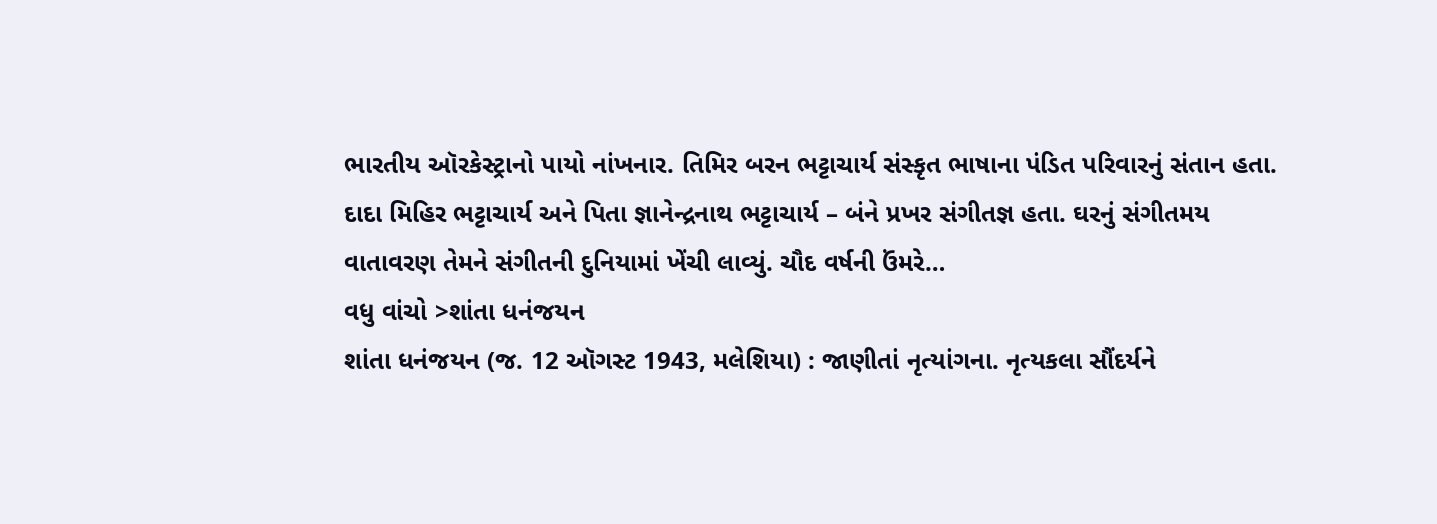ભારતીય ઑરકેસ્ટ્રાનો પાયો નાંખનાર. તિમિર બરન ભટ્ટાચાર્ય સંસ્કૃત ભાષાના પંડિત પરિવારનું સંતાન હતા. દાદા મિહિર ભટ્ટાચાર્ય અને પિતા જ્ઞાનેન્દ્રનાથ ભટ્ટાચાર્ય – બંને પ્રખર સંગીતજ્ઞ હતા. ઘરનું સંગીતમય વાતાવરણ તેમને સંગીતની દુનિયામાં ખેંચી લાવ્યું. ચૌદ વર્ષની ઉંમરે…
વધુ વાંચો >શાંતા ધનંજયન
શાંતા ધનંજયન (જ. 12 ઑગસ્ટ 1943, મલેશિયા) : જાણીતાં નૃત્યાંગના. નૃત્યકલા સૌંદર્યને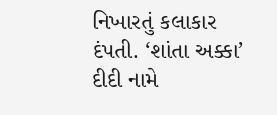નિખારતું કલાકાર દંપતી. ‘શાંતા અક્કા’ દીદી નામે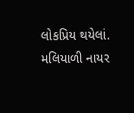લોકપ્રિય થયેલાં. મલિયાળી નાયર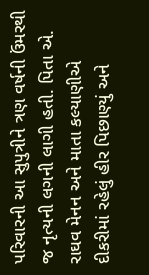પરિવારની આ સુપુત્રીને ત્રણ વર્ષની ઉંમરથી જ નૃત્યની લગની લાગી હતી. પિતા એ. રાઘવ મેનન અને માતા કલ્યાણીએ દીકરીમાં રહેલું હીર પિછાણ્યું અને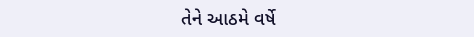તેને આઠમે વર્ષે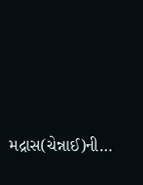મદ્રાસ(ચેન્નાઈ)ની…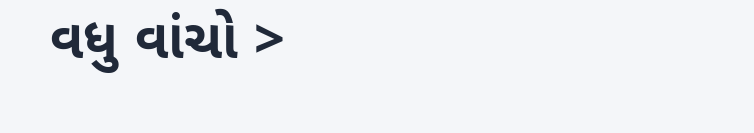વધુ વાંચો >